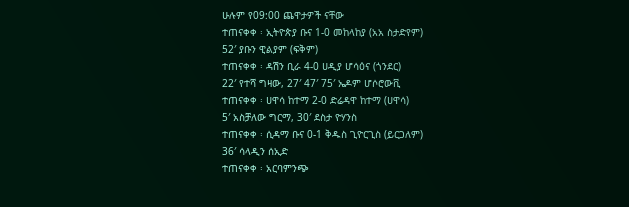ሁሉም የ09:00 ጨዋታዎች ናቸው
ተጠናቀቀ ፡ ኢትዮጵያ ቡና 1-0 መከላከያ (አአ ስታድየም)
52′ ያቡን ዊልያም (ፍቅም)
ተጠናቀቀ ፡ ዳሽን ቢራ 4-0 ሀዲያ ሆሳዕና (ጎንደር)
22′ የተሻ ግዛው, 27′ 47′ 75′ ኤዶም ሆሶሮውቪ
ተጠናቀቀ ፡ ሀዋሳ ከተማ 2-0 ድሬዳዋ ከተማ (ሀዋሳ)
5′ አስቻለው ግርማ, 30′ ደስታ ዮሃንስ
ተጠናቀቀ ፡ ሲዳማ ቡና 0-1 ቅዱስ ጊዮርጊስ (ይርጋለም)
36′ ሳላዲን ሰኢድ
ተጠናቀቀ ፡ አርባምንጭ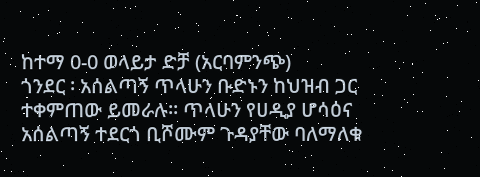ከተማ 0-0 ወላይታ ድቻ (አርባምንጭ)
ጎንደር ፡ አሰልጣኝ ጥላሁን ቡድኑን ከህዝብ ጋር ተቀምጠው ይመራሉ፡፡ ጥላሁን የሀዲያ ሆሳዕና አሰልጣኝ ተደርጎ ቢሾሙም ጉዳያቸው ባለማለቁ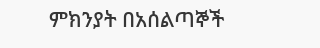ምክንያት በአሰልጣኞች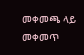መቀመጫ ላይ መቀመጥ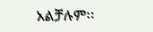አልቻሉም፡፡